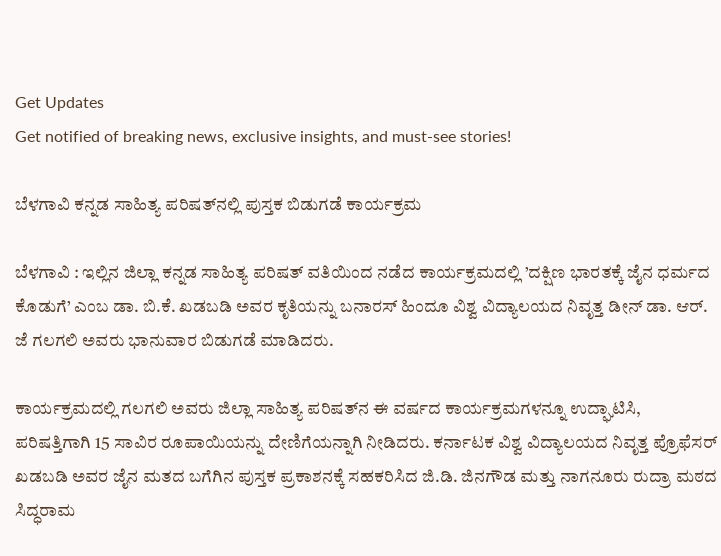Get Updates
Get notified of breaking news, exclusive insights, and must-see stories!

ಬೆಳಗಾವಿ ಕನ್ನಡ ಸಾಹಿತ್ಯ ಪರಿಷತ್‌ನಲ್ಲಿ ಪುಸ್ತಕ ಬಿಡುಗಡೆ ಕಾರ್ಯಕ್ರಮ

ಬೆಳಗಾವಿ : ಇಲ್ಲಿನ ಜಿಲ್ಲಾ ಕನ್ನಡ ಸಾಹಿತ್ಯ ಪರಿಷತ್‌ ವತಿಯಿಂದ ನಡೆದ ಕಾರ್ಯಕ್ರಮದಲ್ಲಿ ’ದಕ್ಷಿಣ ಭಾರತಕ್ಕೆ ಜೈನ ಧರ್ಮದ ಕೊಡುಗೆ’ ಎಂಬ ಡಾ. ಬಿ.ಕೆ. ಖಡಬಡಿ ಅವರ ಕೃತಿಯನ್ನು ಬನಾರಸ್‌ ಹಿಂದೂ ವಿಶ್ವ ವಿದ್ಯಾಲಯದ ನಿವೃತ್ತ ಡೀನ್‌ ಡಾ. ಆರ್‌. ಜೆ ಗಲಗಲಿ ಅವರು ಭಾನುವಾರ ಬಿಡುಗಡೆ ಮಾಡಿದರು.

ಕಾರ್ಯಕ್ರಮದಲ್ಲಿ ಗಲಗಲಿ ಅವರು ಜಿಲ್ಲಾ ಸಾಹಿತ್ಯ ಪರಿಷತ್‌ನ ಈ ವರ್ಷದ ಕಾರ್ಯಕ್ರಮಗಳನ್ನೂ ಉದ್ಘಾಟಿಸಿ, ಪರಿಷತ್ತಿಗಾಗಿ 15 ಸಾವಿರ ರೂಪಾಯಿಯನ್ನು ದೇಣಿಗೆಯನ್ನಾಗಿ ನೀಡಿದರು. ಕರ್ನಾಟಕ ವಿಶ್ವ ವಿದ್ಯಾಲಯದ ನಿವೃತ್ತ ಪ್ರೊಫೆಸರ್‌ ಖಡಬಡಿ ಅವರ ಜೈನ ಮತದ ಬಗೆಗಿನ ಪುಸ್ತಕ ಪ್ರಕಾಶನಕ್ಕೆ ಸಹಕರಿಸಿದ ಜಿ.ಡಿ. ಜಿನಗೌಡ ಮತ್ತು ನಾಗನೂರು ರುದ್ರಾ ಮಠದ ಸಿದ್ಧರಾಮ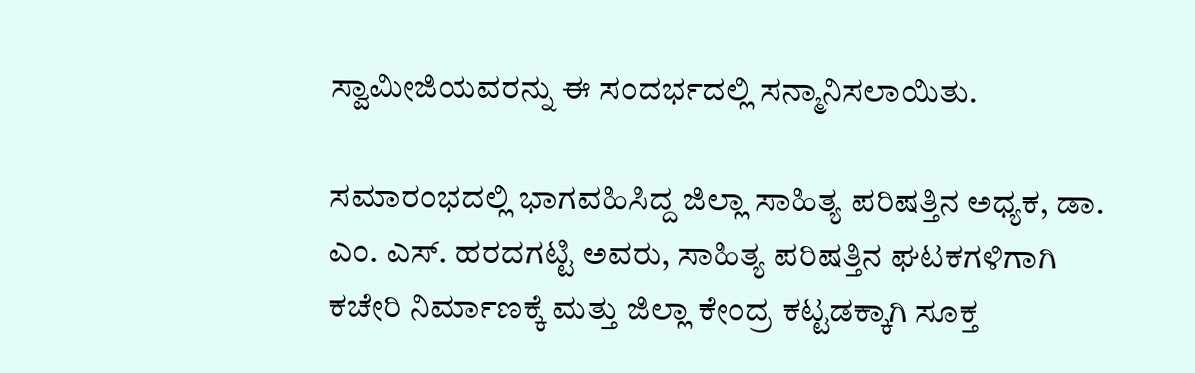ಸ್ವಾಮೀಜಿಯವರನ್ನು ಈ ಸಂದರ್ಭದಲ್ಲಿ ಸನ್ಮಾನಿಸಲಾಯಿತು.

ಸಮಾರಂಭದಲ್ಲಿ ಭಾಗವಹಿಸಿದ್ದ ಜಿಲ್ಲಾ ಸಾಹಿತ್ಯ ಪರಿಷತ್ತಿನ ಅಧ್ಯಕ, ಡಾ. ಎಂ. ಎಸ್‌. ಹರದಗಟ್ಟಿ ಅವರು, ಸಾಹಿತ್ಯ ಪರಿಷತ್ತಿನ ಘಟಕಗಳಿಗಾಗಿ ಕಚೇರಿ ನಿರ್ಮಾಣಕ್ಕೆ ಮತ್ತು ಜಿಲ್ಲಾ ಕೇಂದ್ರ ಕಟ್ಟಡಕ್ಕಾಗಿ ಸೂಕ್ತ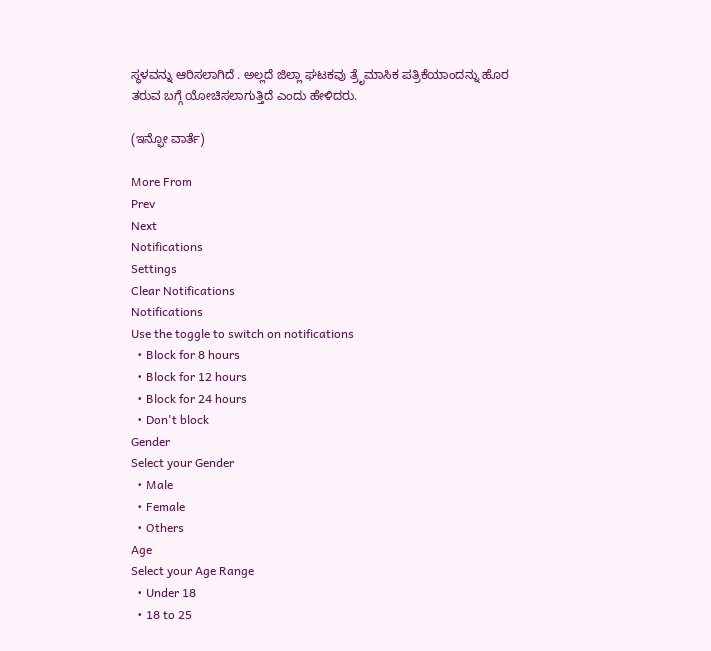ಸ್ಥಳವನ್ನು ಆರಿಸಲಾಗಿದೆ . ಅಲ್ಲದೆ ಜಿಲ್ಲಾ ಘಟಕವು ತ್ರೆೃಮಾಸಿಕ ಪತ್ರಿಕೆಯಾಂದನ್ನು ಹೊರ ತರುವ ಬಗ್ಗೆ ಯೋಚಿಸಲಾಗುತ್ತಿದೆ ಎಂದು ಹೇಳಿದರು.

(ಇನ್ಫೋ ವಾರ್ತೆ)

More From
Prev
Next
Notifications
Settings
Clear Notifications
Notifications
Use the toggle to switch on notifications
  • Block for 8 hours
  • Block for 12 hours
  • Block for 24 hours
  • Don't block
Gender
Select your Gender
  • Male
  • Female
  • Others
Age
Select your Age Range
  • Under 18
  • 18 to 25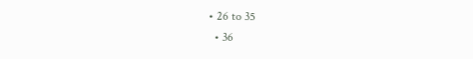• 26 to 35
  • 36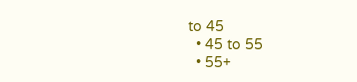to 45
  • 45 to 55
  • 55+